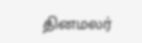தினமலர்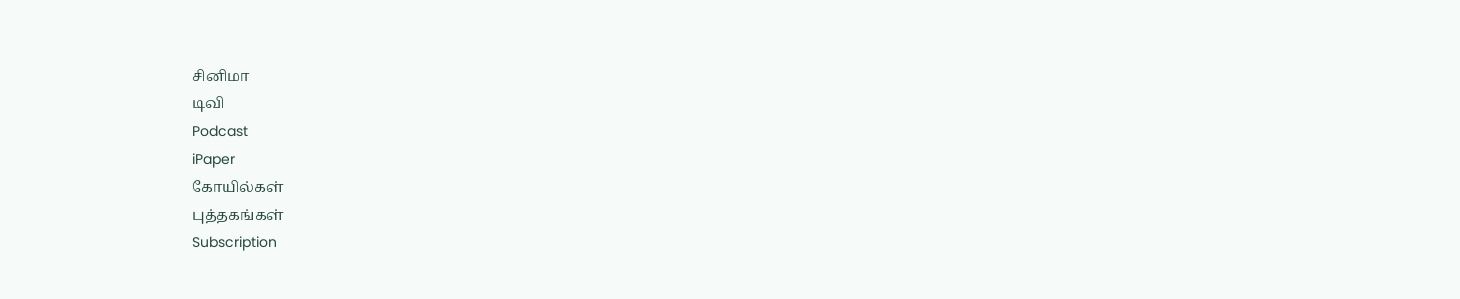சினிமா
டிவி
Podcast
iPaper
கோயில்கள்
புத்தகங்கள்
Subscription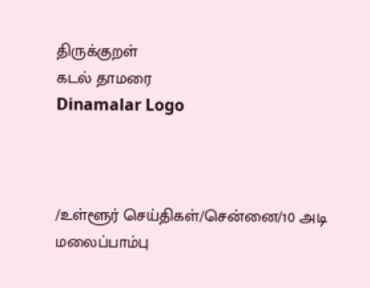திருக்குறள்
கடல் தாமரை
Dinamalar Logo



/உள்ளூர் செய்திகள்/சென்னை/10 அடி மலைப்பாம்பு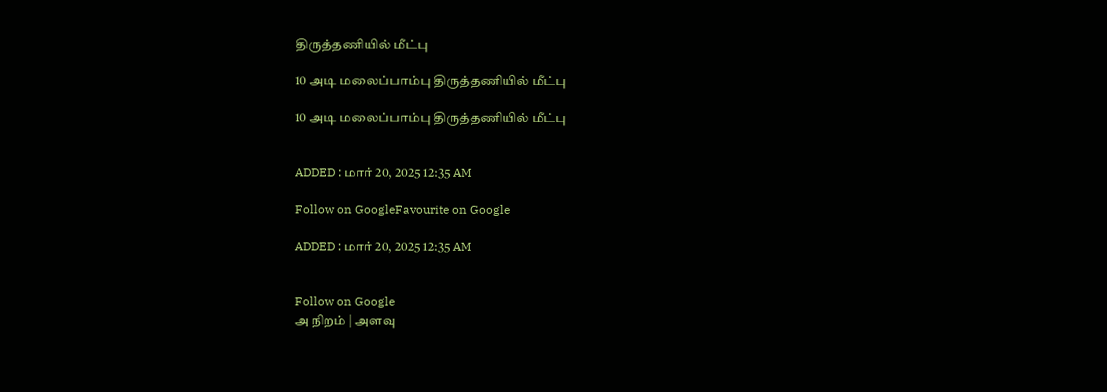திருத்தணியில் மீட்பு

10 அடி மலைப்பாம்பு திருத்தணியில் மீட்பு

10 அடி மலைப்பாம்பு திருத்தணியில் மீட்பு


ADDED : மார் 20, 2025 12:35 AM

Follow on GoogleFavourite on Google

ADDED : மார் 20, 2025 12:35 AM


Follow on Google
அ நிறம் | அளவு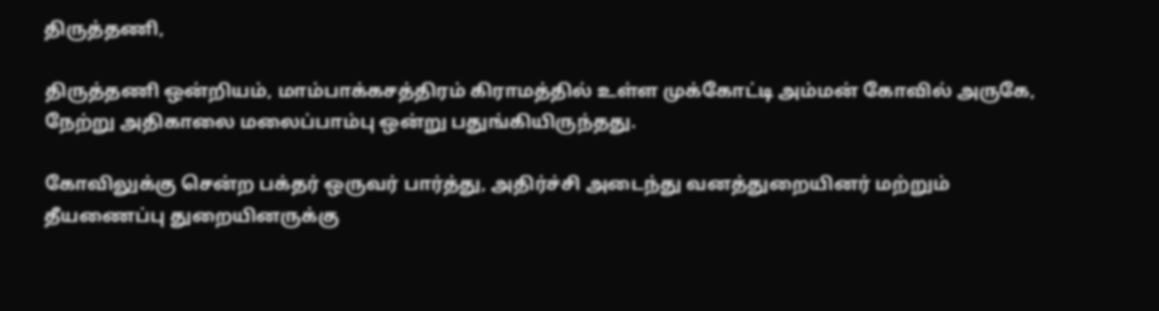திருத்தணி,

திருத்தணி ஒன்றியம், மாம்பாக்கசத்திரம் கிராமத்தில் உள்ள முக்கோட்டி அம்மன் கோவில் அருகே, நேற்று அதிகாலை மலைப்பாம்பு ஒன்று பதுங்கியிருந்தது.

கோவிலுக்கு சென்ற பக்தர் ஒருவர் பார்த்து, அதிர்ச்சி அடைந்து வனத்துறையினர் மற்றும் தீயணைப்பு துறையினருக்கு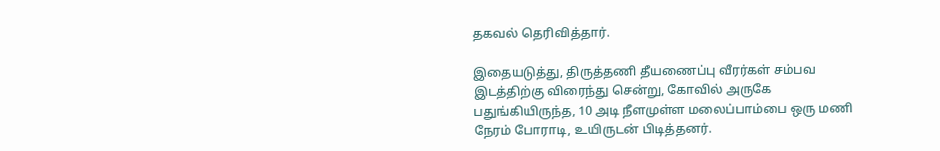தகவல் தெரிவித்தார்.

இதையடுத்து, திருத்தணி தீயணைப்பு வீரர்கள் சம்பவ இடத்திற்கு விரைந்து சென்று, கோவில் அருகே பதுங்கியிருந்த, 10 அடி நீளமுள்ள மலைப்பாம்பை ஒரு மணி நேரம் போராடி, உயிருடன் பிடித்தனர்.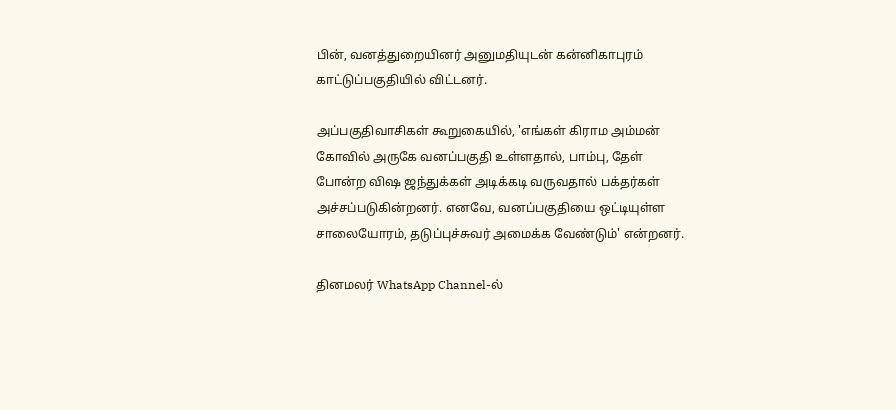பின், வனத்துறையினர் அனுமதியுடன் கன்னிகாபுரம் காட்டுப்பகுதியில் விட்டனர்.

அப்பகுதிவாசிகள் கூறுகையில், 'எங்கள் கிராம அம்மன் கோவில் அருகே வனப்பகுதி உள்ளதால், பாம்பு, தேள் போன்ற விஷ ஜந்துக்கள் அடிக்கடி வருவதால் பக்தர்கள் அச்சப்படுகின்றனர். எனவே, வனப்பகுதியை ஒட்டியுள்ள சாலையோரம், தடுப்புச்சுவர் அமைக்க வேண்டும்' என்றனர்.

தினமலர் WhatsApp Channel-ல்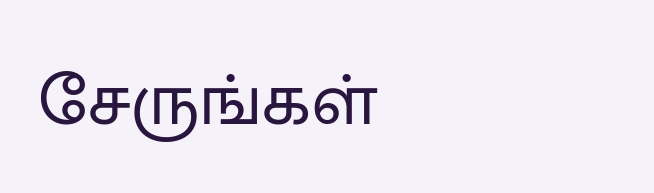சேருங்கள்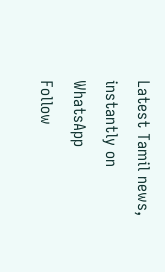Latest Tamil news, instantly on WhatsApp
Follow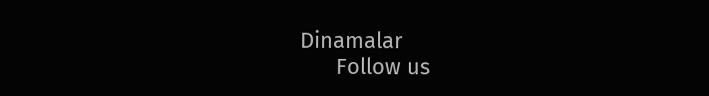Dinamalar
      Follow us